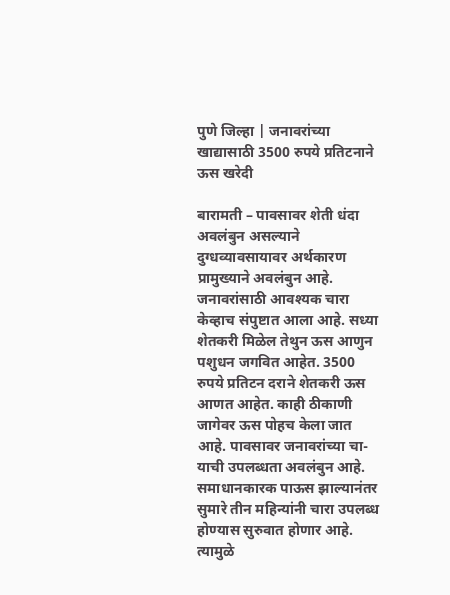पुणे जिल्हा | जनावरांच्या खाद्यासाठी 3500 रुपये प्रतिटनाने ऊस खरेदी

बारामती – पावसावर शेती धंदा अवलंबुन असल्याने दुग्धव्यावसायावर अर्थकारण प्रामुख्याने अवलंबुन आहे. जनावरांसाठी आवश्यक चारा केव्हाच संपुष्टात आला आहे. सध्या शेतकरी मिळेल तेथुन ऊस आणुन पशुधन जगवित आहेत. 3500 रुपये प्रतिटन दराने शेतकरी ऊस आणत आहेत. काही ठीकाणी जागेवर ऊस पोहच केला जात आहे. पावसावर जनावरांच्या चा-याची उपलब्धता अवलंबुन आहे.
समाधानकारक पाऊस झाल्यानंतर सुमारे तीन महिन्यांनी चारा उपलब्ध होण्यास सुरुवात होणार आहे. त्यामुळे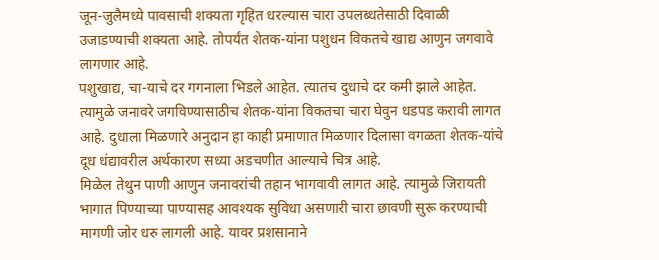जून-जुलैमध्ये पावसाची शक्यता गृहित धरल्यास चारा उपलब्धतेसाठी दिवाळी उजाडण्याची शक्यता आहे. तोपर्यंत शेतक-यांना पशुधन विकतचे खाद्य आणुन जगवावे लागणार आहे.
पशुखाद्य, चा-याचे दर गगनाला भिडले आहेत. त्यातच दुधाचे दर कमी झाले आहेत. त्यामुळे जनावरे जगविण्यासाठीच शेतक-यांना विकतचा चारा घेवुन धडपड करावी लागत आहे. दुधाला मिळणारे अनुदान हा काही प्रमाणात मिळणार दिलासा वगळता शेतक-यांचे दूध धंद्यावरील अर्थकारण सध्या अडचणीत आल्याचे चित्र आहे.
मिळेल तेथुन पाणी आणुन जनावरांची तहान भागवावी लागत आहे. त्यामुळे जिरायती भागात पिण्याच्या पाण्यासह आवश्यक सुविधा असणारी चारा छावणी सुरू करण्याची मागणी जोर धरु लागली आहे. यावर प्रशसानाने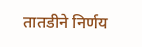तातडीने निर्णय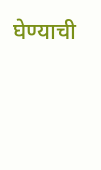घेण्याची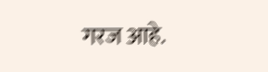गरज आहे.